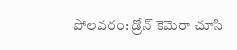పోలవరం: డ్రోన్ కెమెరా చూసి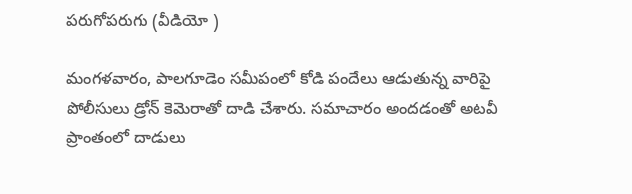పరుగోపరుగు (వీడియో )

మంగళవారం, పాలగూడెం సమీపంలో కోడి పందేలు ఆడుతున్న వారిపై పోలీసులు డ్రోన్ కెమెరాతో దాడి చేశారు. సమాచారం అందడంతో అటవీ ప్రాంతంలో దాడులు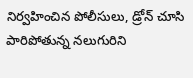నిర్వహించిన పోలీసులు, డ్రోన్ చూసి పారిపోతున్న నలుగురిని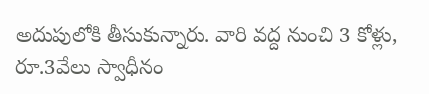అదుపులోకి తీసుకున్నారు. వారి వద్ద నుంచి 3 కోళ్లు, రూ.3వేలు స్వాధీనం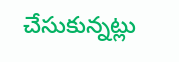చేసుకున్నట్లు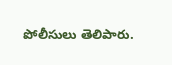పోలీసులు తెలిపారు.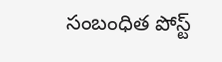సంబంధిత పోస్ట్